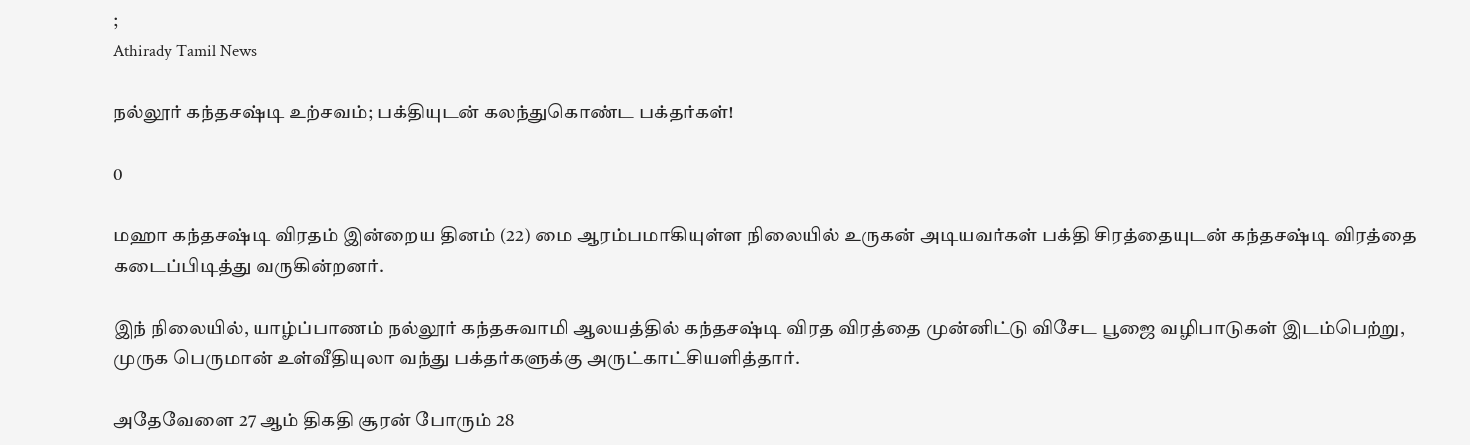;
Athirady Tamil News

நல்லூர் கந்தசஷ்டி உற்சவம்; பக்தியுடன் கலந்துகொண்ட பக்தர்கள்!

0

மஹா கந்தசஷ்டி விரதம் இன்றைய தினம் (22) மை ஆரம்பமாகியுள்ள நிலையில் உருகன் அடியவர்கள் பக்தி சிரத்தையுடன் கந்தசஷ்டி விரத்தை கடைப்பிடித்து வருகின்றனர்.

இந் நிலையில், யாழ்ப்பாணம் நல்லூர் கந்தசுவாமி ஆலயத்தில் கந்தசஷ்டி விரத விரத்தை முன்னிட்டு விசேட பூஜை வழிபாடுகள் இடம்பெற்று, முருக பெருமான் உள்வீதியுலா வந்து பக்தர்களுக்கு அருட்காட்சியளித்தார்.

அதேவேளை 27 ஆம் திகதி சூரன் போரும் 28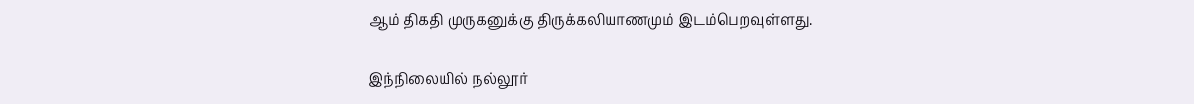ஆம் திகதி முருகனுக்கு திருக்கலியாணமும் இடம்பெறவுள்ளது.

இந்நிலையில் நல்லூர்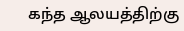கந்த ஆலயத்திற்கு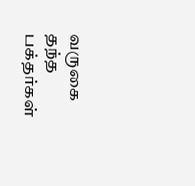வருகை தந்த பக்தர்கள்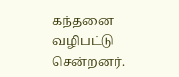கந்தனை வழிபட்டு சென்றனர்.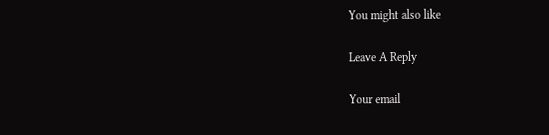You might also like

Leave A Reply

Your email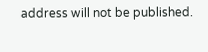address will not be published.